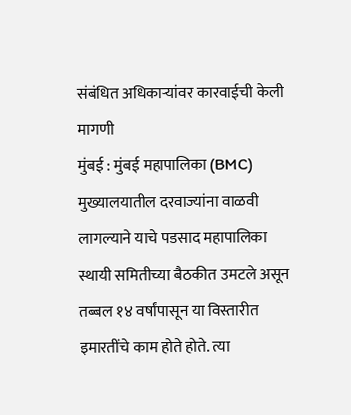संबंधित अधिकाऱ्यांवर कारवाईची केली मागणी
मुंबई : मुंबई महापालिका (BMC) मुख्यालयातील दरवाज्यांना वाळवी लागल्याने याचे पडसाद महापालिका स्थायी समितीच्या बैठकीत उमटले असून तब्बल १४ वर्षांपासून या विस्तारीत इमारतींचे काम होते होते. त्या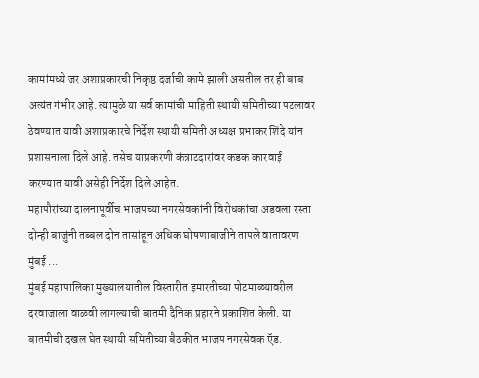कामांमध्ये जर अशाप्रकारची निकृष्ठ दर्जाची कामे झाली असतील तर ही बाब अत्यंत गंभीर आहे. त्यामुळे या सर्व कामांची माहिती स्थायी समितीच्या पटलावर ठेवण्यात यावी अशाप्रकारचे निर्देश स्थायी समिती अध्यक्ष प्रभाकर शिंदे यांन प्रशासनाला दिले आहे. तसेच याप्रकरणी कंत्राटदारांवर कडक कारवाई करण्यात यावी असेही निर्देश दिले आहेत.
महापौरांच्या दालनापूर्वीच भाजपच्या नगरसेवकांनी विरोधकांचा अडवला रस्ता दोन्ही बाजुंनी तब्बल दोन तासांहून अधिक घोषणाबाजीने तापले वातावरण मुंबई ...
मुंबई महापालिका मुख्यालयातील विस्तारीत इमारतीच्या पोटमाळ्यावरील दरवाजाला वाळवी लागल्याची बातमी दैनिक प्रहारने प्रकाशित केली. या बातमीची दखल घेत स्थायी समितीच्या बैठकीत भाजप नगरसेवक ऍड.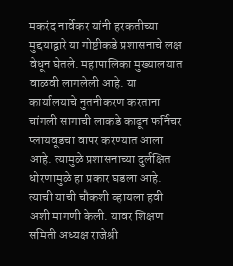मकरंद नार्वेकर यांनी हरकतीच्या मुद्दयाद्वारे या गोष्टीकडे प्रशासनाचे लक्ष वेधून घेतले. महापालिका मुख्यालयात वाळवी लागलेली आहे. या कार्यालयाचे नुतनीकरण करताना चांगली सागाची लाकडे काढून फर्निचर प्लायवूडचा वापर करण्यात आला आहे. त्यामुळे प्रशासनाच्या दुर्लक्षित धोरणामुळे हा प्रकार घडला आहे. त्याची याची चौकशी व्हायला हवी अशी मागणी केली. यावर शिक्षण समिती अध्यक्ष राजेश्री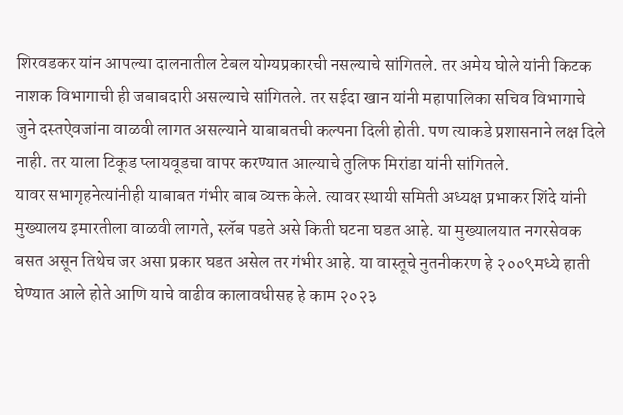शिरवडकर यांन आपल्या दालनातील टेबल योग्यप्रकारची नसल्याचे सांगितले. तर अमेय घोले यांनी किटक नाशक विभागाची ही जबाबदारी असल्याचे सांगितले. तर सईदा खान यांनी महापालिका सचिव विभागाचे जुने दस्तऐवजांना वाळवी लागत असल्याने याबाबतची कल्पना दिली होती. पण त्याकडे प्रशासनाने लक्ष दिले नाही. तर याला टिकूड प्लायवूडचा वापर करण्यात आल्याचे तुलिफ मिरांडा यांनी सांगितले.
यावर सभागृहनेत्यांनीही याबाबत गंभीर बाब व्यक्त केले. त्यावर स्थायी समिती अध्यक्ष प्रभाकर शिंदे यांनी मुख्यालय इमारतीला वाळवी लागते, स्लॅब पडते असे किती घटना घडत आहे. या मुख्यालयात नगरसेवक बसत असून तिथेच जर असा प्रकार घडत असेल तर गंभीर आहे. या वास्तूचे नुतनीकरण हे २००९मध्ये हाती घेण्यात आले होते आणि याचे वाढीव कालावधीसह हे काम २०२३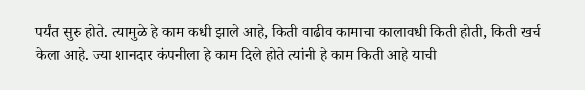पर्यंत सुरु होते. त्यामुळे हे काम कधी झाले आहे, किती वाढीव कामाचा कालावधी किती होती, किती खर्च केला आहे. ज्या शानदार कंपनीला हे काम दिले होते त्यांनी हे काम किती आहे याची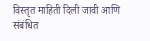विस्तृत माहिती दिली जावी आणि संबंधित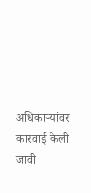अधिकाऱ्यांवर कारवाई केली जावी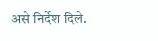असे निर्देश दिले.